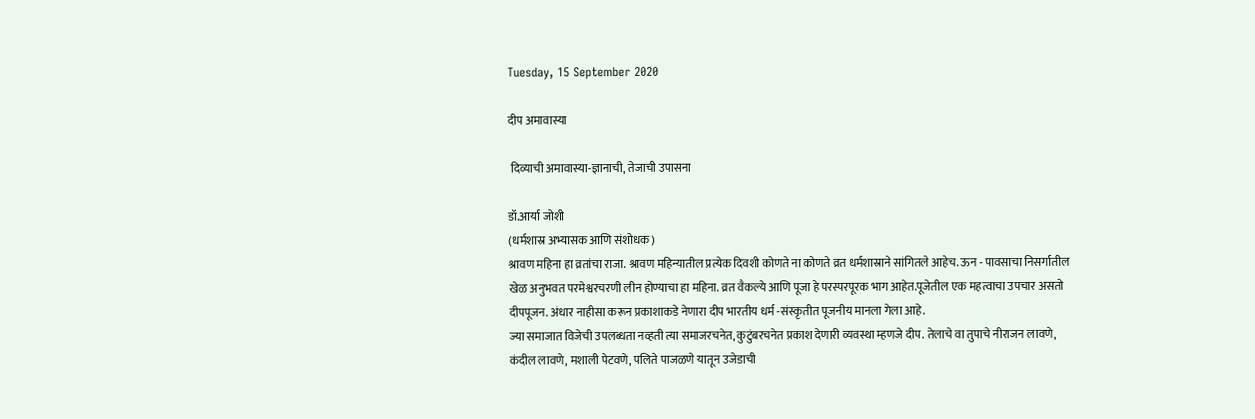Tuesday, 15 September 2020

दीप अमावास्या

 दिव्याची अमावास्या-ज्ञानाची, तेजाची उपासना

डॉ.आर्या जोशी
(धर्मशास्र अभ्यासक आणि संशोधक)
श्रावण महिना हा व्रतांचा राजा. श्रावण महिन्यातील प्रत्येक दिवशी कोणते ना कोणते व्रत धर्मशास्राने सांगितले आहेच. ऊन - पावसाचा निसर्गातील खेळ अनुभवत परमेश्वरचरणी लीन होण्याचा हा महिना. व्रत वैकल्ये आणि पूजा हे परस्परपूरक भाग आहेत.पूजेतील एक महत्वाचा उपचार असतो दीपपूजन. अंधार नाहीसा करून प्रकाशाकडे नेणारा दीप भारतीय धर्म -संस्कृतीत पूजनीय मानला गेला आहे.
ज्या समाजात विजेची उपलब्धता नव्हती त्या समाजरचनेत, कुटुंबरचनेत प्रकाश देणारी व्यवस्था म्हणजे दीप. तेलाचे वा तुपाचे नीराजन लावणे, कंदील लावणे, मशाली पेटवणे, पलिते पाजळणे यातून उजेडाची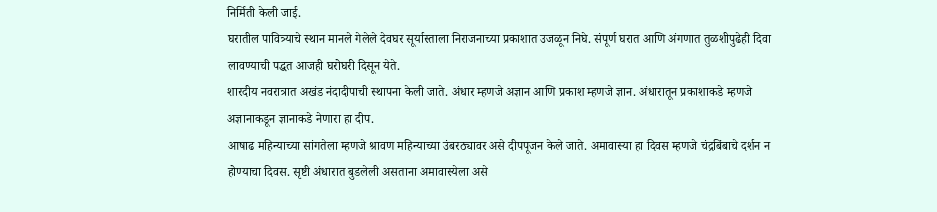निर्मिती केली जाई.
घरातील पावित्र्याचे स्थान मानले गेलेले देवघर सूर्यास्ताला निराजनाच्या प्रकाशात उजळून निघे. संपूर्ण घरात आणि अंगणात तुळशीपुढेही दिवा लावण्याची पद्धत आजही घरोघरी दिसून येते.
शारदीय नवरात्रात अखंड नंदादीपाची स्थापना केली जाते. अंधार म्हणजे अज्ञान आणि प्रकाश म्हणजे ज्ञान. अंधारातून प्रकाशाकडे म्हणजे अज्ञानाकडून ज्ञानाकडे नेणारा हा दीप.
आषाढ महिन्याच्या सांगतेला म्हणजे श्रावण महिन्याच्या उंबरठ्यावर असे दीपपूजन केले जाते. अमावास्या हा दिवस म्हणजे चंद्रबिंबाचे दर्शन न होण्याचा दिवस. सृष्टी अंधारात बुडलेली असताना अमावास्येला असे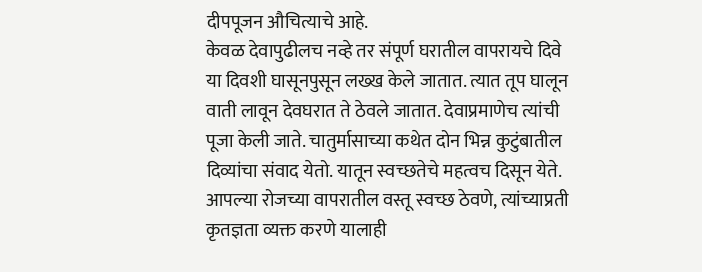दीपपूजन औचित्याचे आहे.
केवळ देवापुढीलच नव्हे तर संपूर्ण घरातील वापरायचे दिवे या दिवशी घासूनपुसून लख्ख केले जातात. त्यात तूप घालून वाती लावून देवघरात ते ठेवले जातात. देवाप्रमाणेच त्यांची पूजा केली जाते. चातुर्मासाच्या कथेत दोन भिन्न कुटुंबातील दिव्यांचा संवाद येतो. यातून स्वच्छतेचे महत्वच दिसून येते. आपल्या रोजच्या वापरातील वस्तू स्वच्छ ठेवणे, त्यांच्याप्रती कृतज्ञता व्यक्त करणे यालाही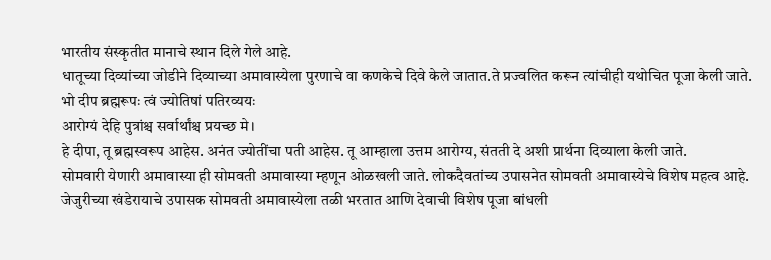भारतीय संस्कृतीत मानाचे स्थान दिले गेले आहे.
धातूच्या दिव्यांच्या जोडीने दिव्याच्या अमावास्येला पुरणाचे वा कणकेचे दिवे केले जातात.ते प्रज्वलित करून त्यांचीही यथोचित पूजा केली जाते.
भो दीप ब्रह्मरूपः त्वं ज्योतिषां पतिरव्ययः
आरोग्यं देहि पुत्रांश्च सर्वार्थांश्च प्रयच्छ मे।
हे दीपा, तू ब्रह्मस्वरूप आहेस. अनंत ज्योतींचा पती आहेस. तू आम्हाला उत्तम आरोग्य, संतती दे अशी प्रार्थना दिव्याला केली जाते.
सोमवारी येणारी अमावास्या ही सोमवती अमावास्या म्हणून ओळखली जाते. लोकदैवतांच्य उपासनेत सोमवती अमावास्येचे विशेष महत्व आहे. जेजुरीच्या खंडेरायाचे उपासक सोमवती अमावास्येला तळी भरतात आणि देवाची विशेष पूजा बांधली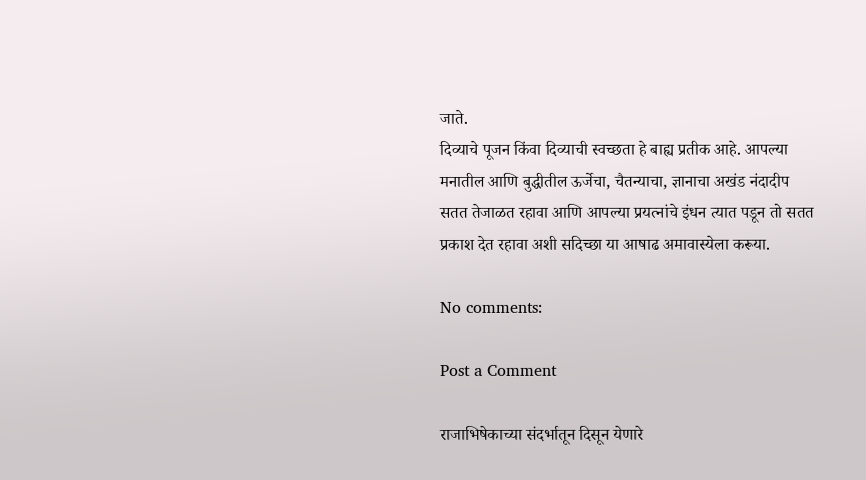जाते.
दिव्याचे पूजन किंवा दिव्याची स्वच्छता हे बाह्य प्रतीक आहे. आपल्या मनातील आणि बुद्धीतील ऊर्जेचा, चैतन्याचा, ज्ञानाचा अखंड नंदादीप सतत तेजाळत रहावा आणि आपल्या प्रयत्नांचे इंधन त्यात पडून तो सतत प्रकाश देत रहावा अशी सदिच्छा या आषाढ अमावास्येला करूया.

No comments:

Post a Comment

राजाभिषेकाच्या संदर्भातून दिसून येणारे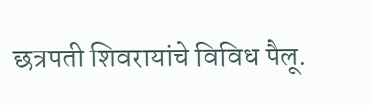छत्रपती शिवरायांचे विविध पैलू.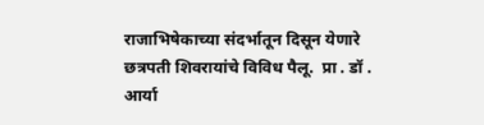राजाभिषेकाच्या संदर्भातून दिसून येणारे छत्रपती शिवरायांचे विविध पैलू.  प्रा . डॉ . आर्या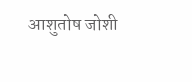आशुतोष जोशी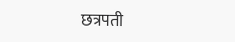छत्रपती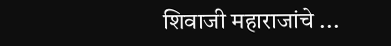शिवाजी महाराजांचे ...